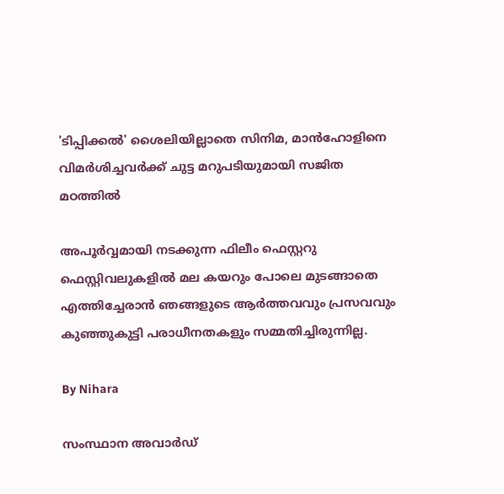'ടിപ്പിക്കല്‍' ശൈലിയില്ലാതെ സിനിമ, മാന്‍ഹോളിനെ വിമര്‍ശിച്ചവര്‍ക്ക് ചുട്ട മറുപടിയുമായി സജിത മഠത്തില്‍

അപൂർവ്വമായി നടക്കുന്ന ഫിലീം ഫെസ്റ്ററു ഫെസ്റ്റിവലുകളിൽ മല കയറും പോലെ മുടങ്ങാതെ എത്തിച്ചേരാൻ ഞങ്ങളുടെ ആർത്തവവും പ്രസവവും കുഞ്ഞുകുട്ടി പരാധീനതകളും സമ്മതിച്ചിരുന്നില്ല.

By Nihara

സംസ്ഥാന അവാര്‍ഡ്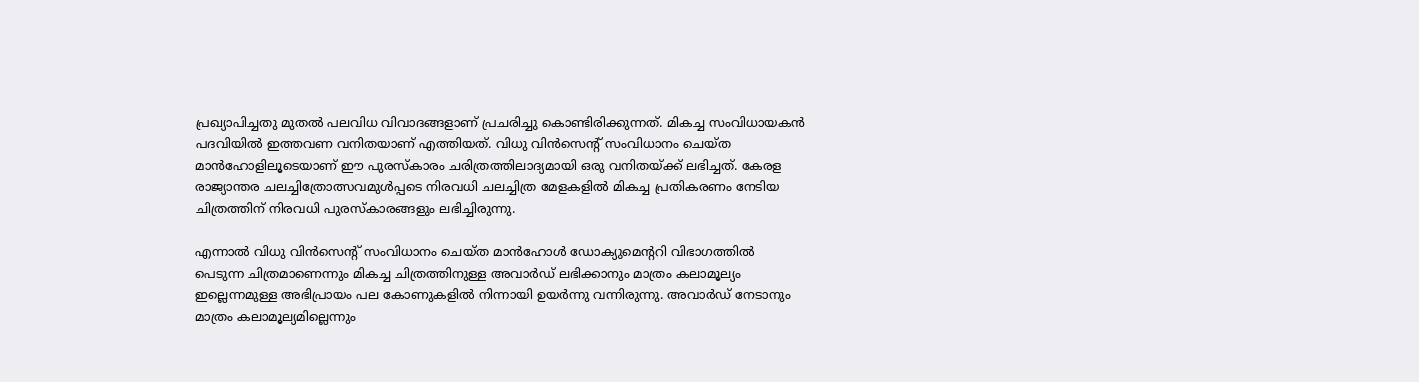പ്രഖ്യാപിച്ചതു മുതല്‍ പലവിധ വിവാദങ്ങളാണ് പ്രചരിച്ചു കൊണ്ടിരിക്കുന്നത്. മികച്ച സംവിധായകന്‍ പദവിയില്‍ ഇത്തവണ വനിതയാണ് എത്തിയത്. വിധു വിന്‍സെന്റ് സംവിധാനം ചെയ്ത മാന്‍ഹോളിലൂടെയാണ് ഈ പുരസ്‌കാരം ചരിത്രത്തിലാദ്യമായി ഒരു വനിതയ്ക്ക് ലഭിച്ചത്. കേരള രാജ്യാന്തര ചലച്ചിത്രോത്സവമുള്‍പ്പടെ നിരവധി ചലച്ചിത്ര മേളകളില്‍ മികച്ച പ്രതികരണം നേടിയ ചിത്രത്തിന് നിരവധി പുരസ്‌കാരങ്ങളും ലഭിച്ചിരുന്നു.

എന്നാല്‍ വിധു വിന്‍സെന്റ് സംവിധാനം ചെയ്ത മാന്‍ഹോള്‍ ഡോക്യുമെന്ററി വിഭാഗത്തില്‍ പെടുന്ന ചിത്രമാണെന്നും മികച്ച ചിത്രത്തിനുള്ള അവാര്‍ഡ് ലഭിക്കാനും മാത്രം കലാമൂല്യം ഇല്ലെന്നമുള്ള അഭിപ്രായം പല കോണുകളില്‍ നിന്നായി ഉയര്‍ന്നു വന്നിരുന്നു. അവാര്‍ഡ് നേടാനും മാത്രം കലാമൂല്യമില്ലെന്നും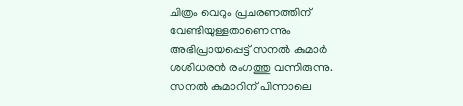ചിത്രം വെറും പ്രചരണത്തിന് വേണ്ടിയുള്ളതാണെന്നും അഭിപ്രായപ്പെട്ട് സനല്‍ കുമാര്‍ ശശിധരന്‍ രംഗത്തു വന്നിരുന്നു. സനല്‍ കുമാറിന് പിന്നാലെ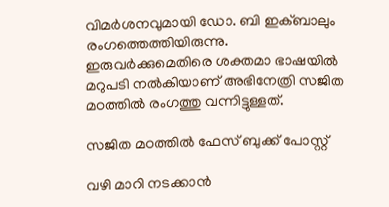വിമര്‍ശനവുമായി ഡോ. ബി ഇക്ബാലും രംഗത്തെത്തിയിരുന്നു. ഇരുവര്‍ക്കുമെതിരെ ശക്തമാ ഭാഷയില്‍ മറുപടി നല്‍കിയാണ് അഭിനേത്രി സജിത മഠത്തില്‍ രംഗത്തു വന്നിട്ടുള്ളത്.

സജിത മഠത്തില്‍ ഫേസ് ബുക്ക് പോസ്റ്റ്

വഴി മാറി നടക്കാന്‍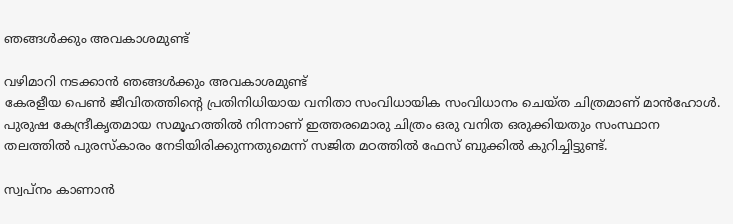ഞങ്ങള്‍ക്കും അവകാശമുണ്ട്

വഴിമാറി നടക്കാന്‍ ഞങ്ങള്‍ക്കും അവകാശമുണ്ട്
കേരളീയ പെണ്‍ ജീവിതത്തിന്‍റെ പ്രതിനിധിയായ വനിതാ സംവിധായിക സംവിധാനം ചെയ്ത ചിത്രമാണ് മാന്‍ഹോള്‍. പുരുഷ കേന്ദ്രീകൃതമായ സമൂഹത്തില്‍ നിന്നാണ് ഇത്തരമൊരു ചിത്രം ഒരു വനിത ഒരുക്കിയതും സംസ്ഥാന തലത്തില്‍ പുരസ്കാരം നേടിയിരിക്കുന്നതുമെന്ന് സജിത മഠത്തില്‍ ഫേസ് ബുക്കില്‍ കുറിച്ചിട്ടുണ്ട്.

സ്വപ്നം കാണാന്‍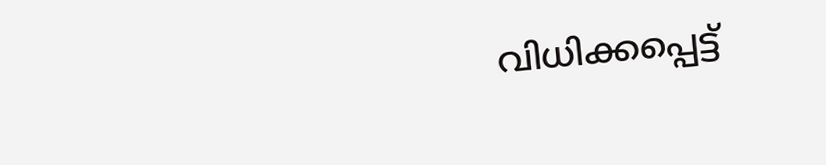വിധിക്കപ്പെട്ട്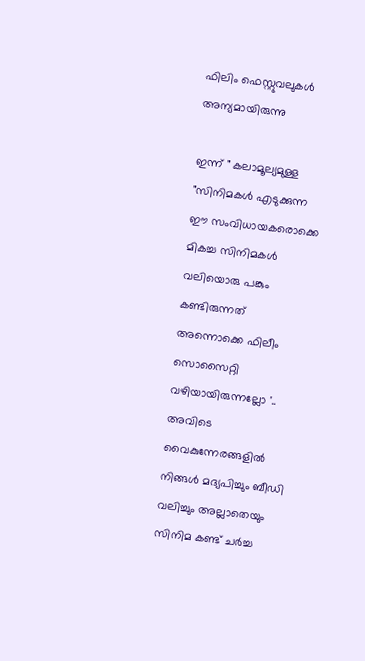ഫിലിം ഫെസ്റ്റുവലുകള്‍ അന്യമായിരുന്നു

ഇന്ന് " കലാമൂല്യമുള്ള "സിനിമകൾ എടുക്കുന്ന ഈ സംവിധായകരൊക്കെ
മികച്ച സിനിമകൾ വലിയൊരു പങ്കും കണ്ടിരുന്നത് അന്നൊക്കെ ഫിലീം സൊസൈറ്റി വഴിയായിരുന്നല്ലോ '.. അവിടെ വൈകുന്നേരങ്ങളിൽ നിങ്ങൾ മദ്യപിച്ചും ബീഡി വലിച്ചും അല്ലാതെയും സിനിമ കണ്ട് ചർച്ച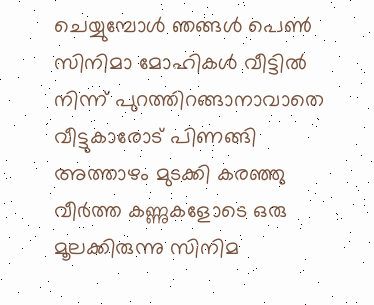ചെയ്യുമ്പോൾ ഞങ്ങൾ പെൺ സിനിമാ മോഹികൾ വീട്ടിൽ നിന്ന് പുറത്തിറങ്ങാനാവാതെ വീട്ടുകാരോട് പിണങ്ങി അത്താഴം മുടക്കി കരഞ്ഞു വീർത്ത കണ്ണുകളോടെ ഒരു മൂലക്കിരുന്നു സിനിമ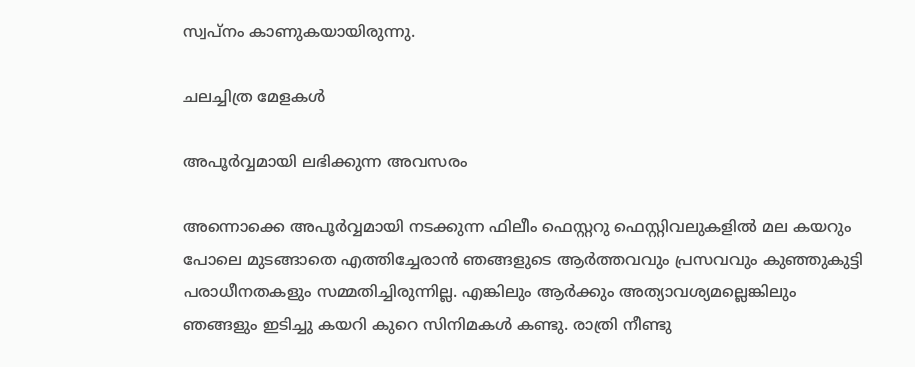സ്വപ്നം കാണുകയായിരുന്നു.

ചലച്ചിത്ര മേളകള്‍

അപൂര്‍വ്വമായി ലഭിക്കുന്ന അവസരം

അന്നൊക്കെ അപൂർവ്വമായി നടക്കുന്ന ഫിലീം ഫെസ്റ്ററു ഫെസ്റ്റിവലുകളിൽ മല കയറും പോലെ മുടങ്ങാതെ എത്തിച്ചേരാൻ ഞങ്ങളുടെ ആർത്തവവും പ്രസവവും കുഞ്ഞുകുട്ടി പരാധീനതകളും സമ്മതിച്ചിരുന്നില്ല. എങ്കിലും ആർക്കും അത്യാവശ്യമല്ലെങ്കിലും ഞങ്ങളും ഇടിച്ചു കയറി കുറെ സിനിമകൾ കണ്ടു. രാത്രി നീണ്ടു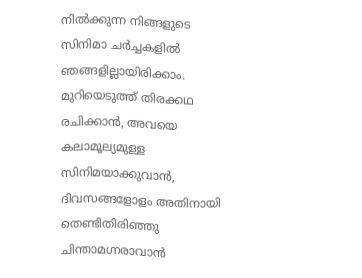നിൽക്കുന്ന നിങ്ങളുടെ സിനിമാ ചർച്ചകളിൽ ഞങ്ങളില്ലായിരിക്കാം. മുറിയെടുത്ത് തിരക്കഥ രചിക്കാൻ, അവയെ കലാമൂല്യമുള്ള സിനിമയാക്കുവാൻ, ദിവസങ്ങളോളം അതിനായി തെണ്ടിതിരിഞ്ഞു ചിന്താമഗ്നരാവാൻ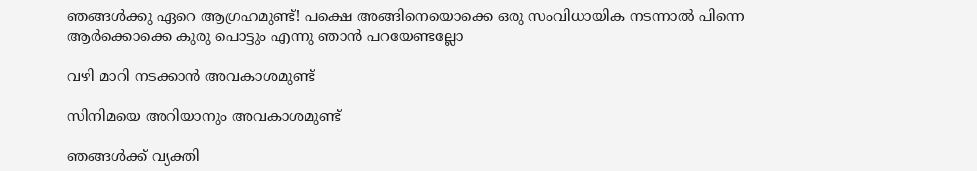ഞങ്ങൾക്കു ഏറെ ആഗ്രഹമുണ്ട്! പക്ഷെ അങ്ങിനെയൊക്കെ ഒരു സംവിധായിക നടന്നാൽ പിന്നെ ആർക്കൊക്കെ കുരു പൊട്ടും എന്നു ഞാൻ പറയേണ്ടല്ലോ

വഴി മാറി നടക്കാന്‍ അവകാശമുണ്ട്

സിനിമയെ അറിയാനും അവകാശമുണ്ട്

ഞങ്ങൾക്ക് വ്യക്തി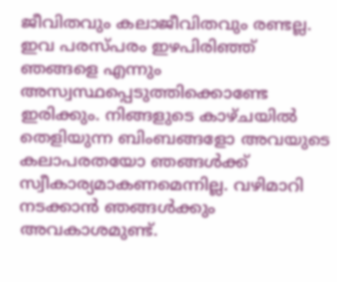ജീവിതവും കലാജീവിതവും രണ്ടല്ല. ഇവ പരസ്പരം ഇഴപിരിഞ്ഞ് ഞങ്ങളെ എന്നും അസ്വസ്ഥപ്പെടുത്തിക്കൊണ്ടേ ഇരിക്കും. നിങ്ങളുടെ കാഴ്ചയിൽ തെളിയുന്ന ബിംബങ്ങളോ അവയുടെ കലാപരതയോ ഞങ്ങൾക്ക് സ്വീകാര്യമാകണമെന്നില്ല. വഴിമാറി നടക്കാൻ ഞങ്ങൾക്കും അവകാശമുണ്ട്.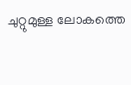ചുറ്റുമുള്ള ലോകത്തെ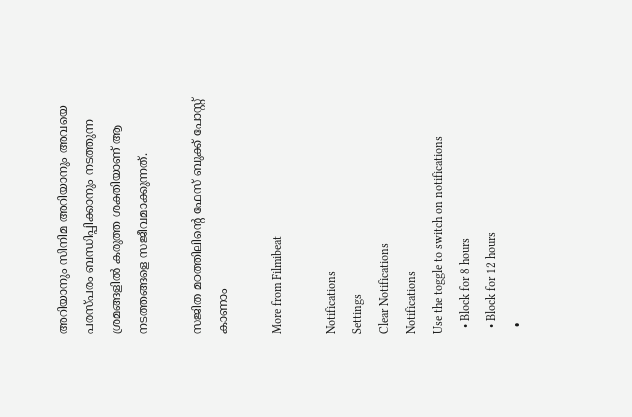അറിയാനും സിനിമ അറിയാനും അവയെ പരസ്പരം ബന്ധിപ്പിക്കാനും നടത്തുന്ന ശ്രമങ്ങളിൽ കരുത്ത ശക്തിയാണ് ആ നടത്തങ്ങളെ സജീവമാക്കുന്നത്.

സജിത മഠത്തിലിന്‍റെ ഫേസ് ബുക്ക് പോസ്റ്റ് കാണാം

More from Filmibeat

Notifications
Settings
Clear Notifications
Notifications
Use the toggle to switch on notifications
  • Block for 8 hours
  • Block for 12 hours
  •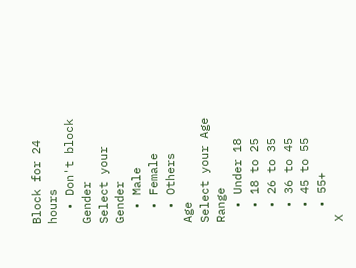Block for 24 hours
  • Don't block
Gender
Select your Gender
  • Male
  • Female
  • Others
Age
Select your Age Range
  • Under 18
  • 18 to 25
  • 26 to 35
  • 36 to 45
  • 45 to 55
  • 55+
X